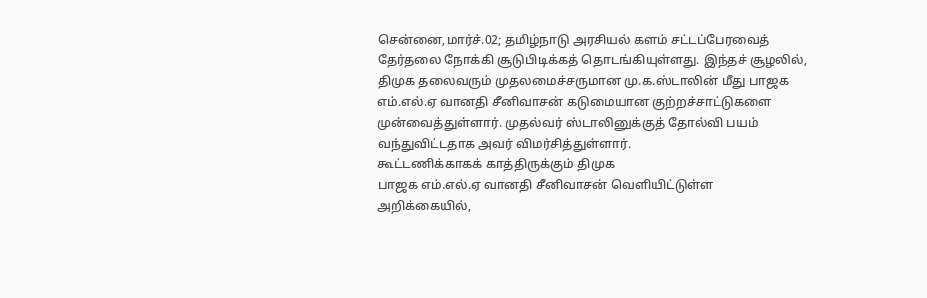சென்னை,மார்ச்.02; தமிழ்நாடு அரசியல் களம் சட்டப்பேரவைத் தேர்தலை நோக்கி சூடுபிடிக்கத் தொடங்கியுள்ளது. இந்தச் சூழலில், திமுக தலைவரும் முதலமைச்சருமான மு.க.ஸ்டாலின் மீது பாஜக எம்.எல்.ஏ வானதி சீனிவாசன் கடுமையான குற்றச்சாட்டுகளை முன்வைத்துள்ளார். முதல்வர் ஸ்டாலினுக்குத் தோல்வி பயம் வந்துவிட்டதாக அவர் விமர்சித்துள்ளார்.
கூட்டணிக்காகக் காத்திருக்கும் திமுக
பாஜக எம்.எல்.ஏ வானதி சீனிவாசன் வெளியிட்டுள்ள அறிக்கையில்,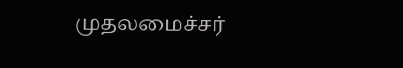முதலமைச்சர்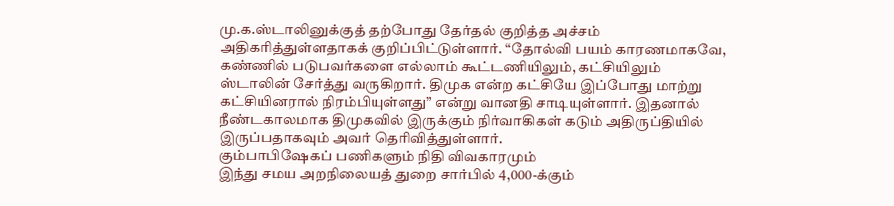மு.க.ஸ்டாலினுக்குத் தற்போது தேர்தல் குறித்த அச்சம் அதிகரித்துள்ளதாகக் குறிப்பிட்டுள்ளார். “தோல்வி பயம் காரணமாகவே, கண்ணில் படுபவர்களை எல்லாம் கூட்டணியிலும், கட்சியிலும் ஸ்டாலின் சேர்த்து வருகிறார். திமுக என்ற கட்சியே இப்போது மாற்று கட்சியினரால் நிரம்பியுள்ளது” என்று வானதி சாடியுள்ளார். இதனால் நீண்டகாலமாக திமுகவில் இருக்கும் நிர்வாகிகள் கடும் அதிருப்தியில் இருப்பதாகவும் அவர் தெரிவித்துள்ளார்.
கும்பாபிஷேகப் பணிகளும் நிதி விவகாரமும்
இந்து சமய அறநிலையத் துறை சார்பில் 4,000-க்கும்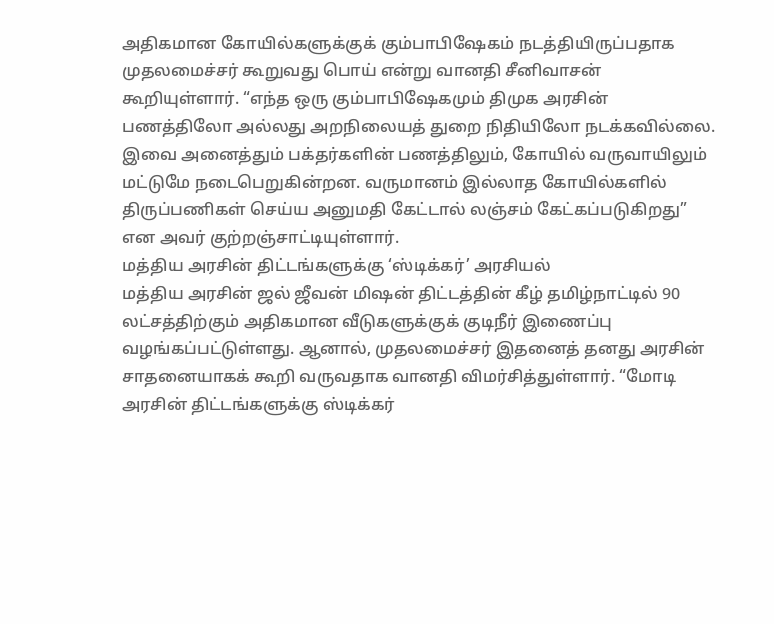அதிகமான கோயில்களுக்குக் கும்பாபிஷேகம் நடத்தியிருப்பதாக முதலமைச்சர் கூறுவது பொய் என்று வானதி சீனிவாசன் கூறியுள்ளார். “எந்த ஒரு கும்பாபிஷேகமும் திமுக அரசின் பணத்திலோ அல்லது அறநிலையத் துறை நிதியிலோ நடக்கவில்லை. இவை அனைத்தும் பக்தர்களின் பணத்திலும், கோயில் வருவாயிலும் மட்டுமே நடைபெறுகின்றன. வருமானம் இல்லாத கோயில்களில் திருப்பணிகள் செய்ய அனுமதி கேட்டால் லஞ்சம் கேட்கப்படுகிறது” என அவர் குற்றஞ்சாட்டியுள்ளார்.
மத்திய அரசின் திட்டங்களுக்கு ‘ஸ்டிக்கர்’ அரசியல்
மத்திய அரசின் ஜல் ஜீவன் மிஷன் திட்டத்தின் கீழ் தமிழ்நாட்டில் 90 லட்சத்திற்கும் அதிகமான வீடுகளுக்குக் குடிநீர் இணைப்பு வழங்கப்பட்டுள்ளது. ஆனால், முதலமைச்சர் இதனைத் தனது அரசின் சாதனையாகக் கூறி வருவதாக வானதி விமர்சித்துள்ளார். “மோடி அரசின் திட்டங்களுக்கு ஸ்டிக்கர்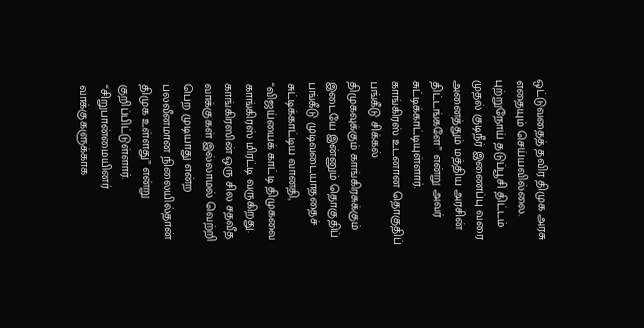ஒட்டுவதைத் தவிர திமுக அரசு எதையும் செய்யவில்லை. புற்றுநோய் தடுப்பூசி திட்டம் முதல் குடிநீர் இணைப்பு வரை அனைத்தும் மத்திய அரசின் திட்டங்களே” என்று அவர் சுட்டிக்காட்டியுள்ளார்.
காங்கிரஸ் உடனான தொகுதிப் பங்கீடு சிக்கல்
திமுகவுக்கும் காங்கிரசுக்கும் இடையே இன்னும் தொகுதிப் பங்கீடு முடிவடையாததைச் சுட்டிக்காட்டிய வானதி, “விஜய்யைக் காட்டி திமுகவை காங்கிரஸ் மிரட்டி வருகிறது. காங்கிரஸின் ஒரு சில சதவீத வாக்குகள் இல்லாமல் வெற்றி பெற முடியாது என்ற பலவீனமான நிலையில்தான் திமுக உள்ளது” என்று குறிப்பிட்டுள்ளார்.
“சிறுபான்மையினர் வாக்குகளுக்காக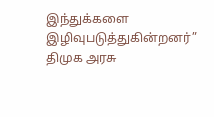இந்துக்களை இழிவுபடுத்துகின்றனர்”
திமுக அரசு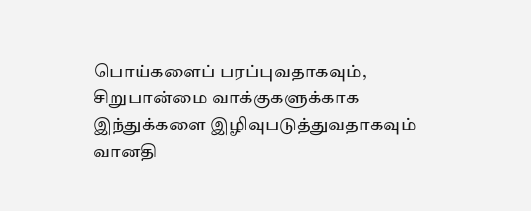பொய்களைப் பரப்புவதாகவும், சிறுபான்மை வாக்குகளுக்காக இந்துக்களை இழிவுபடுத்துவதாகவும் வானதி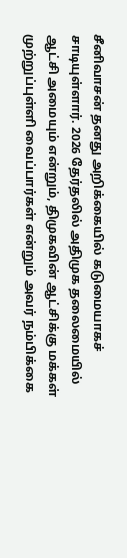சீனிவாசன் தனது அறிக்கையில் கடுமையாகச் சாடியுள்ளார். 2026 தேர்தலில் அதிமுக தலைமையில் ஆட்சி அமையும் என்றும், திமுகவின் ஆட்சிக்கு மக்கள் முற்றுப்புள்ளி வைப்பார்கள் என்றும் அவர் நம்பிக்கை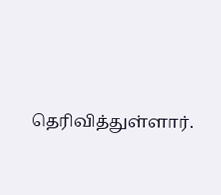தெரிவித்துள்ளார்.